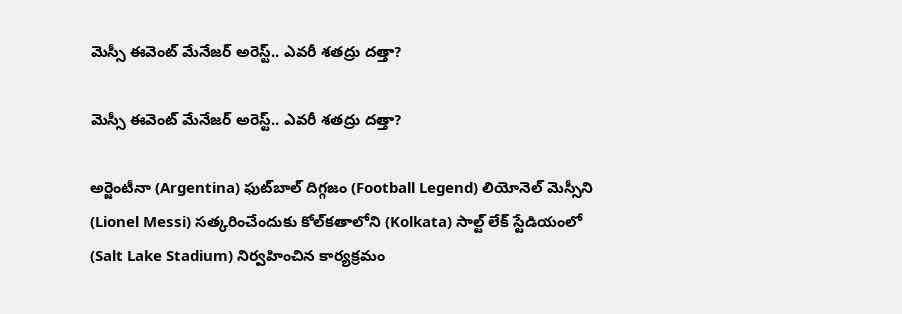మెస్సీ ఈవెంట్ మేనేజర్ అరెస్ట్.. ఎవరీ శ‌తద్రు దత్తా?

మెస్సీ ఈవెంట్ మేనేజర్ అరెస్ట్.. ఎవరీ శ‌తద్రు దత్తా?

అర్జెంటీనా (Argentina) ఫుట్‌బాల్ దిగ్గజం (Football Legend) లియోనెల్ మెస్సీని (Lionel Messi) సత్కరించేందుకు కోల్‌కతాలోని (Kolkata) సాల్ట్ లేక్ స్టేడియంలో (Salt Lake Stadium) నిర్వహించిన కార్యక్రమం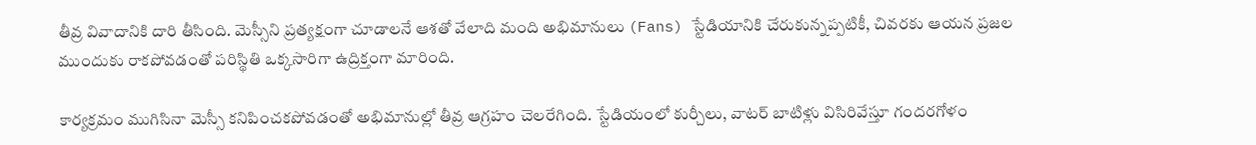తీవ్ర వివాదానికి దారి తీసింది. మెస్సీని ప్రత్యక్షంగా చూడాలనే ఆశతో వేలాది మంది అభిమానులు (Fans) స్టేడియానికి చేరుకున్నప్పటికీ, చివరకు ఆయన ప్రజల ముందుకు రాకపోవడంతో పరిస్థితి ఒక్కసారిగా ఉద్రిక్తంగా మారింది.

కార్యక్రమం ముగిసినా మెస్సీ కనిపించకపోవడంతో అభిమానుల్లో తీవ్ర ఆగ్రహం చెలరేగింది. స్టేడియంలో కుర్చీలు, వాట‌ర్ బాటిళ్లు విసిరివేస్తూ గందరగోళం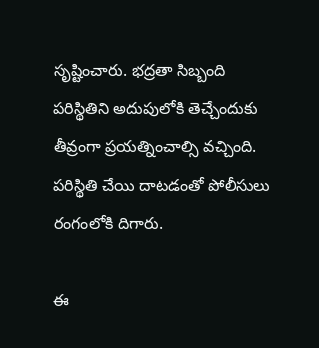సృష్టించారు. భద్రతా సిబ్బంది పరిస్థితిని అదుపులోకి తెచ్చేందుకు తీవ్రంగా ప్రయత్నించాల్సి వచ్చింది. పరిస్థితి చేయి దాటడంతో పోలీసులు రంగంలోకి దిగారు.

ఈ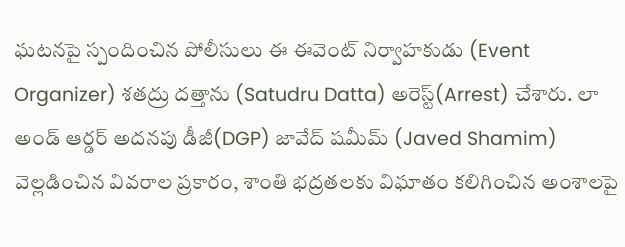ఘటనపై స్పందించిన పోలీసులు ఈ ఈవెంట్ నిర్వాహకుడు (Event Organizer) శ‌తద్రు దత్తాను (Satudru Datta) అరెస్ట్(Arrest) చేశారు. లా అండ్ ఆర్డర్ అదనపు డీజీ(DGP) జావేద్ షమీమ్ (Javed Shamim) వెల్లడించిన వివరాల ప్రకారం, శాంతి భద్రతలకు విఘాతం కలిగించిన అంశాలపై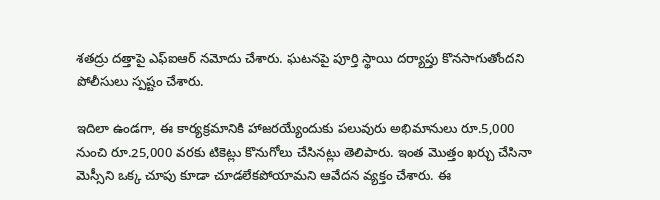శ‌తద్రు దత్తాపై ఎఫ్‌ఐఆర్ నమోదు చేశారు. ఘటనపై పూర్తి స్థాయి దర్యాప్తు కొనసాగుతోందని పోలీసులు స్పష్టం చేశారు.

ఇదిలా ఉండగా, ఈ కార్యక్రమానికి హాజరయ్యేందుకు పలువురు అభిమానులు రూ.5,000 నుంచి రూ.25,000 వరకు టికెట్లు కొనుగోలు చేసినట్లు తెలిపారు. ఇంత మొత్తం ఖర్చు చేసినా మెస్సీని ఒక్క చూపు కూడా చూడలేకపోయామని ఆవేదన వ్యక్తం చేశారు. ఈ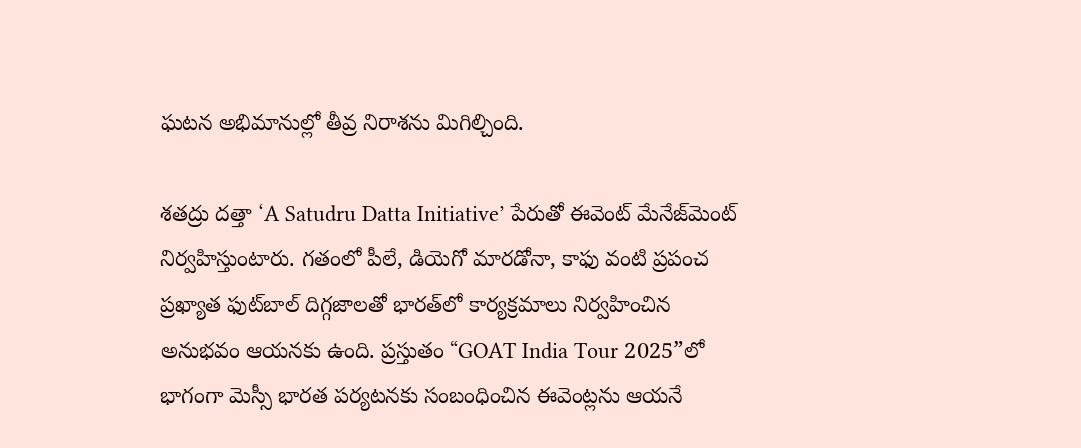ఘటన అభిమానుల్లో తీవ్ర నిరాశను మిగిల్చింది.

శ‌తద్రు దత్తా ‘A Satudru Datta Initiative’ పేరుతో ఈవెంట్ మేనేజ్‌మెంట్ నిర్వహిస్తుంటారు. గతంలో పీలే, డియెగో మారడోనా, కాఫు వంటి ప్రపంచ ప్రఖ్యాత ఫుట్‌బాల్ దిగ్గజాలతో భారత్‌లో కార్యక్రమాలు నిర్వహించిన అనుభవం ఆయనకు ఉంది. ప్రస్తుతం “GOAT India Tour 2025”లో భాగంగా మెస్సీ భారత పర్యటనకు సంబంధించిన ఈవెంట్లను ఆయనే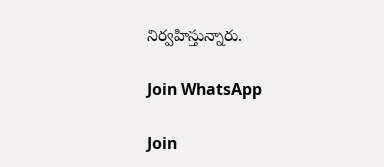నిర్వహిస్తున్నారు.

Join WhatsApp

Join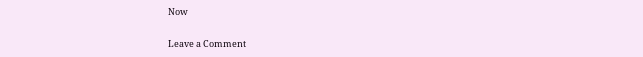Now

Leave a Comment